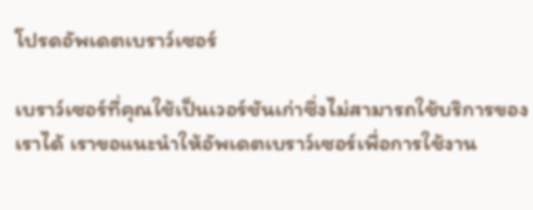โปรดอัพเดตเบราว์เซอร์

เบราว์เซอร์ที่คุณใช้เป็นเวอร์ชันเก่าซึ่งไม่สามารถใช้บริการของเราได้ เราขอแนะนำให้อัพเดตเบราว์เซอร์เพื่อการใช้งาน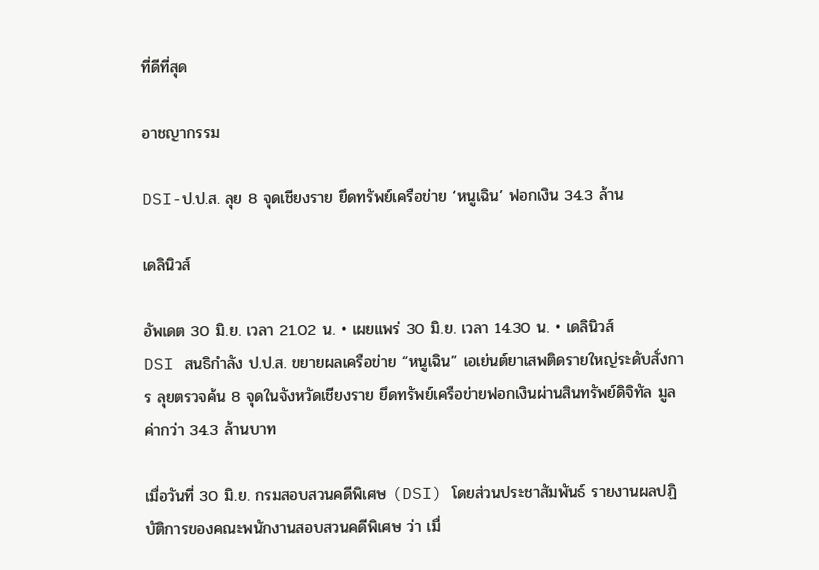ที่ดีที่สุด

อาชญากรรม

DSI-ป.ป.ส. ลุย 8 จุดเชียงราย ยึดทรัพย์เครือข่าย ‘หนูเฉิน’ ฟอกเงิน 34.3 ล้าน

เดลินิวส์

อัพเดต 30 มิ.ย. เวลา 21.02 น. • เผยแพร่ 30 มิ.ย. เวลา 14.30 น. • เดลินิวส์
DSI สนธิกำลัง ป.ป.ส. ขยายผลเครือข่าย “หนูเฉิน” เอเย่นต์ยาเสพติดรายใหญ่ระดับสั่งการ ลุยตรวจค้น 8 จุดในจังหวัดเชียงราย ยึดทรัพย์เครือข่ายฟอกเงินผ่านสินทรัพย์ดิจิทัล มูลค่ากว่า 34.3 ล้านบาท

เมื่อวันที่ 30 มิ.ย. กรมสอบสวนคดีพิเศษ (DSI) โดยส่วนประชาสัมพันธ์ รายงานผลปฏิบัติการของคณะพนักงานสอบสวนคดีพิเศษ ว่า เมื่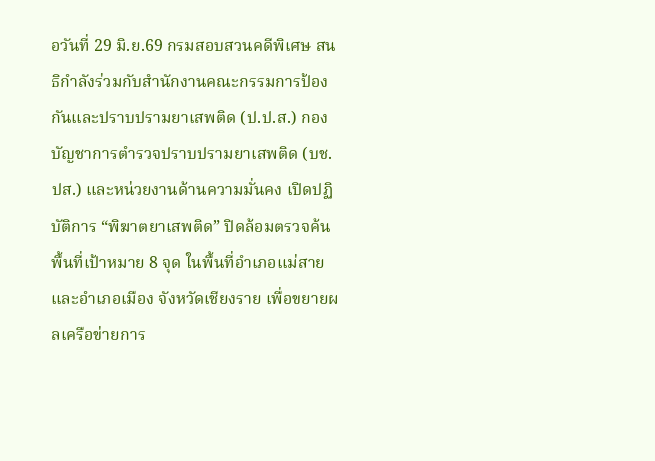อวันที่ 29 มิ.ย.69 กรมสอบสวนคดีพิเศษ สนธิกำลังร่วมกับสำนักงานคณะกรรมการป้องกันและปราบปรามยาเสพติด (ป.ป.ส.) กองบัญชาการตำรวจปราบปรามยาเสพติด (บช.ปส.) และหน่วยงานด้านความมั่นคง เปิดปฏิบัติการ “พิฆาตยาเสพติด” ปิดล้อมตรวจค้นพื้นที่เป้าหมาย 8 จุด ในพื้นที่อำเภอแม่สาย และอำเภอเมือง จังหวัดเชียงราย เพื่อขยายผลเครือข่ายการ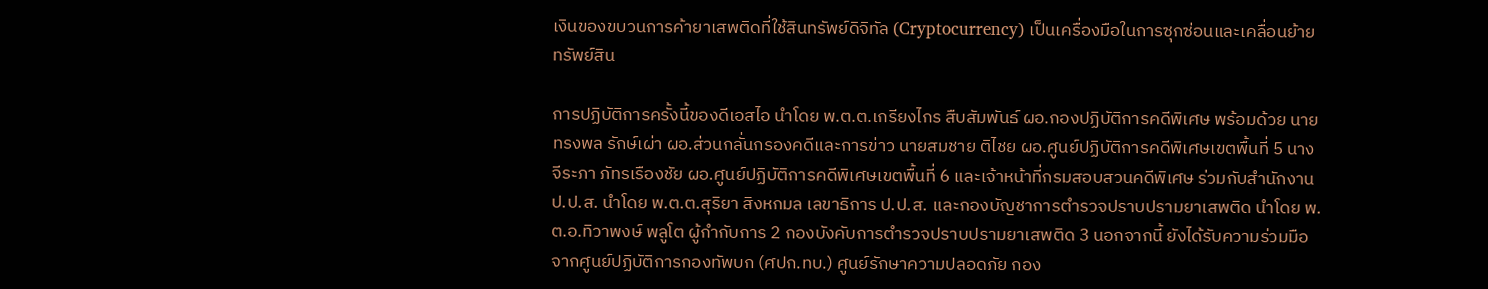เงินของขบวนการค้ายาเสพติดที่ใช้สินทรัพย์ดิจิทัล (Cryptocurrency) เป็นเครื่องมือในการซุกซ่อนและเคลื่อนย้ายทรัพย์สิน

การปฏิบัติการครั้งนี้ของดีเอสไอ นำโดย พ.ต.ต.เกรียงไกร สืบสัมพันธ์ ผอ.กองปฏิบัติการคดีพิเศษ พร้อมด้วย นายทรงพล รักษ์เผ่า ผอ.ส่วนกลั่นกรองคดีและการข่าว นายสมชาย ติไชย ผอ.ศูนย์ปฏิบัติการคดีพิเศษเขตพื้นที่ 5 นางจีระภา ภัทรเรืองชัย ผอ.ศูนย์ปฏิบัติการคดีพิเศษเขตพื้นที่ 6 และเจ้าหน้าที่กรมสอบสวนคดีพิเศษ ร่วมกับสำนักงาน ป.ป.ส. นำโดย พ.ต.ต.สุริยา สิงหกมล เลขาธิการ ป.ป.ส. และกองบัญชาการตำรวจปราบปรามยาเสพติด นำโดย พ.ต.อ.ทิวาพงษ์ พลูโต ผู้กำกับการ 2 กองบังคับการตำรวจปราบปรามยาเสพติด 3 นอกจากนี้ ยังได้รับความร่วมมือจากศูนย์ปฏิบัติการกองทัพบก (ศปก.ทบ.) ศูนย์รักษาความปลอดภัย กอง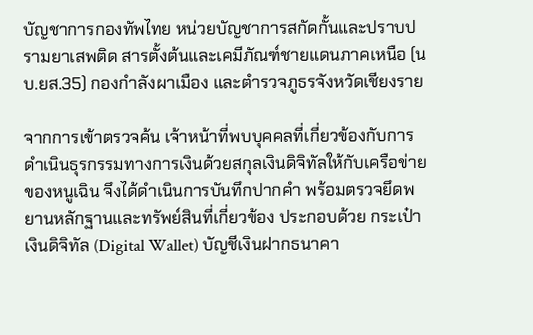บัญชาการกองทัพไทย หน่วยบัญชาการสกัดกั้นและปราบปรามยาเสพติด สารตั้งต้นและเคมีภัณฑ์ชายแดนภาคเหนือ (นบ.ยส.35) กองกำลังผาเมือง และตำรวจภูธรจังหวัดเชียงราย

จากการเข้าตรวจค้น เจ้าหน้าที่พบบุคคลที่เกี่ยวข้องกับการดำเนินธุรกรรมทางการเงินด้วยสกุลเงินดิจิทัลให้กับเครือข่ายของหนูเฉิน จึงได้ดำเนินการบันทึกปากคำ พร้อมตรวจยึดพยานหลักฐานและทรัพย์สินที่เกี่ยวข้อง ประกอบด้วย กระเป๋าเงินดิจิทัล (Digital Wallet) บัญชีเงินฝากธนาคา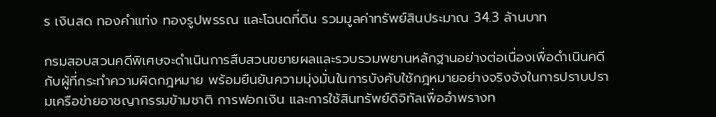ร เงินสด ทองคำแท่ง ทองรูปพรรณ และโฉนดที่ดิน รวมมูลค่าทรัพย์สินประมาณ 34.3 ล้านบาท

กรมสอบสวนคดีพิเศษจะดำเนินการสืบสวนขยายผลและรวบรวมพยานหลักฐานอย่างต่อเนื่องเพื่อดำเนินคดีกับผู้ที่กระทำความผิดกฎหมาย พร้อมยืนยันความมุ่งมั่นในการบังคับใช้กฎหมายอย่างจริงจังในการปราบปรามเครือข่ายอาชญากรรมข้ามชาติ การฟอกเงิน และการใช้สินทรัพย์ดิจิทัลเพื่ออำพรางท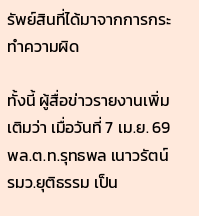รัพย์สินที่ได้มาจากการกระทำความผิด

ทั้งนี้ ผู้สื่อข่าวรายงานเพิ่มเติมว่า เมื่อวันที่ 7 เม.ย. 69 พล.ต.ท.รุทธพล เนาวรัตน์ รมว.ยุติธรรม เป็น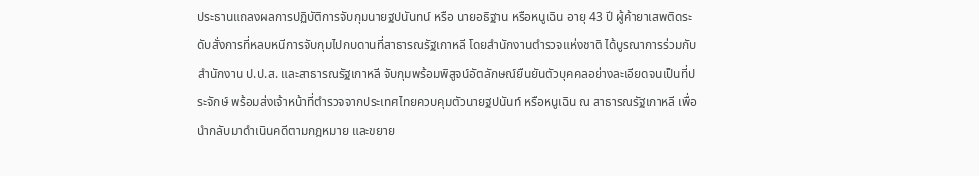ประธานแถลงผลการปฏิบัติการจับกุมนายฐปนันทน์ หรือ นายอธิฐาน หรือหนูเฉิน อายุ 43 ปี ผู้ค้ายาเสพติดระดับสั่งการที่หลบหนีการจับกุมไปกบดานที่สาธารณรัฐเกาหลี โดยสำนักงานตำรวจแห่งชาติ ได้บูรณาการร่วมกับสำนักงาน ป.ป.ส. และสาธารณรัฐเกาหลี จับกุมพร้อมพิสูจน์อัตลักษณ์ยืนยันตัวบุคคลอย่างละเอียดจนเป็นที่ประจักษ์ พร้อมส่งเจ้าหน้าที่ตำรวจจากประเทศไทยควบคุมตัวนายฐปนันท์ หรือหนูเฉิน ณ สาธารณรัฐเกาหลี เพื่อนำกลับมาดำเนินคดีตามกฎหมาย และขยาย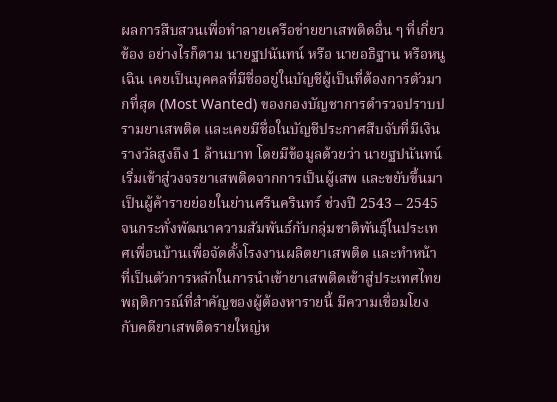ผลการสืบสวนเพื่อทำลายเครือข่ายยาเสพติดอื่น ๆ ที่เกี่ยวข้อง อย่างไรก็ตาม นายฐปนันทน์ หรือ นายอธิฐาน หรือหนูเฉิน เคยเป็นบุคคลที่มีชื่ออยู่ในบัญชีผู้เป็นที่ต้องการตัวมากที่สุด (Most Wanted) ของกองบัญชาการตำรวจปราบปรามยาเสพติด และเคยมีชื่อในบัญชีประกาศสืบจับที่มีเงินรางวัลสูงถึง 1 ล้านบาท โดยมีข้อมูลด้วยว่า นายฐปนันทน์ เริ่มเข้าสู่วงจรยาเสพติดจากการเป็นผู้เสพ และขยับขึ้นมาเป็นผู้ค้ารายย่อยในย่านศรีนครินทร์ ช่วงปี 2543 – 2545 จนกระทั่งพัฒนาความสัมพันธ์กับกลุ่มชาติพันธุ์ในประเทศเพื่อนบ้านเพื่อจัดตั้งโรงงานผลิตยาเสพติด และทำหน้าที่เป็นตัวการหลักในการนำเข้ายาเสพติดเข้าสู่ประเทศไทยพฤติการณ์ที่สำคัญของผู้ต้องหารายนี้ มีความเชื่อมโยงกับคดียาเสพติดรายใหญ่ห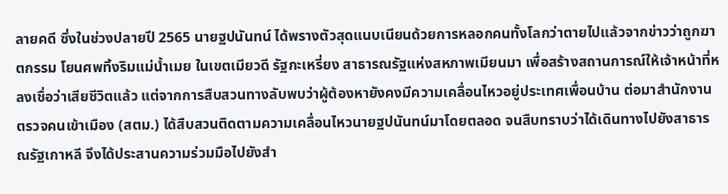ลายคดี ซึ่งในช่วงปลายปี 2565 นายฐปนันทน์ ได้พรางตัวสุดแนบเนียนด้วยการหลอกคนทั้งโลกว่าตายไปแล้วจากข่าวว่าถูกฆาตกรรม โยนศพทิ้งริมแม่น้ำเมย ในเขตเมียวดี รัฐกะเหรี่ยง สาธารณรัฐแห่งสหภาพเมียนมา เพื่อสร้างสถานการณ์ให้เจ้าหน้าที่หลงเชื่อว่าเสียชีวิตแล้ว แต่จากการสืบสวนทางลับพบว่าผู้ต้องหายังคงมีความเคลื่อนไหวอยู่ประเทศเพื่อนบ้าน ต่อมาสำนักงานตรวจคนเข้าเมือง (สตม.) ได้สืบสวนติดตามความเคลื่อนไหวนายฐปนันทน์มาโดยตลอด จนสืบทราบว่าได้เดินทางไปยังสาธารณรัฐเกาหลี จึงได้ประสานความร่วมมือไปยังสำ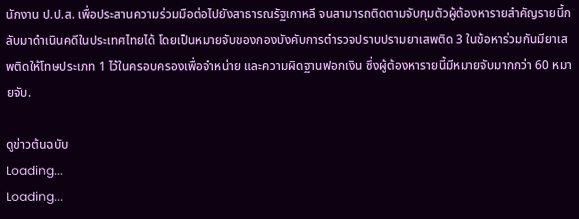นักงาน ป.ป.ส. เพื่อประสานความร่วมมือต่อไปยังสาธารณรัฐเกาหลี จนสามารถติดตามจับกุมตัวผู้ต้องหารายสำคัญรายนี้กลับมาดำเนินคดีในประเทศไทยได้ โดยเป็นหมายจับของกองบังคับการตำรวจปราบปรามยาเสพติด 3 ในข้อหาร่วมกันมียาเสพติดให้โทษประเภท 1 ไว้ในครอบครองเพื่อจำหน่าย และความผิดฐานฟอกเงิน ซึ่งผู้ต้องหารายนี้มีหมายจับมากกว่า 60 หมายจับ.

ดูข่าวต้นฉบับ
Loading...
Loading...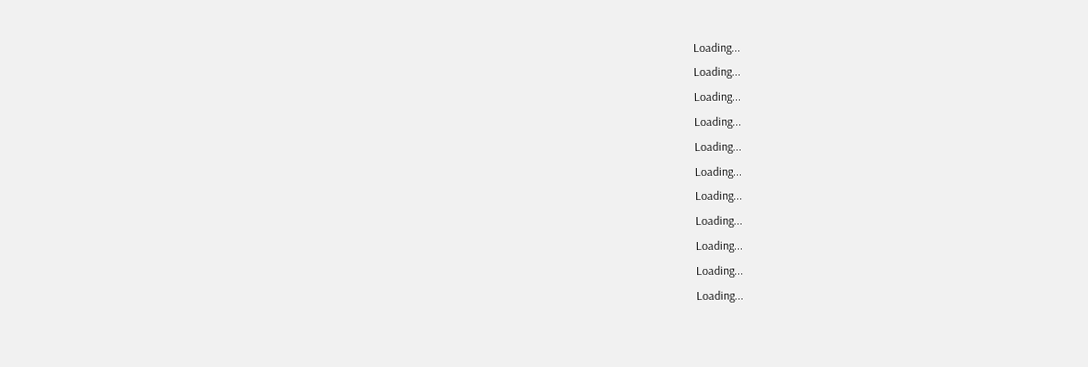Loading...
Loading...
Loading...
Loading...
Loading...
Loading...
Loading...
Loading...
Loading...
Loading...
Loading...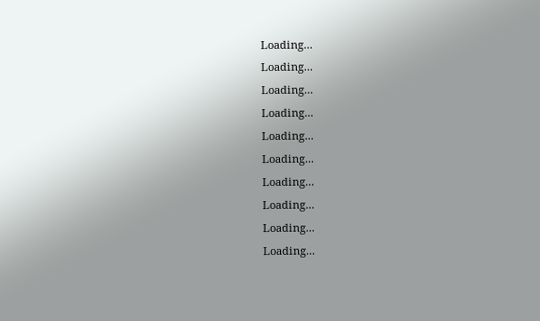Loading...
Loading...
Loading...
Loading...
Loading...
Loading...
Loading...
Loading...
Loading...
Loading...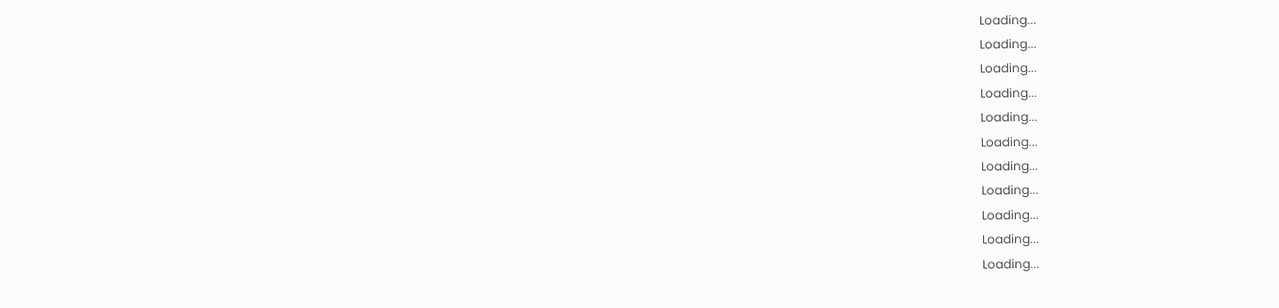Loading...
Loading...
Loading...
Loading...
Loading...
Loading...
Loading...
Loading...
Loading...
Loading...
Loading...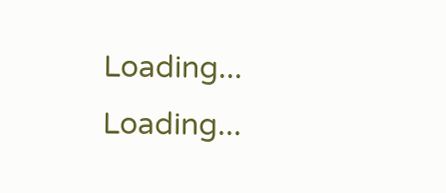Loading...
Loading...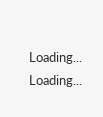Loading...
Loading...